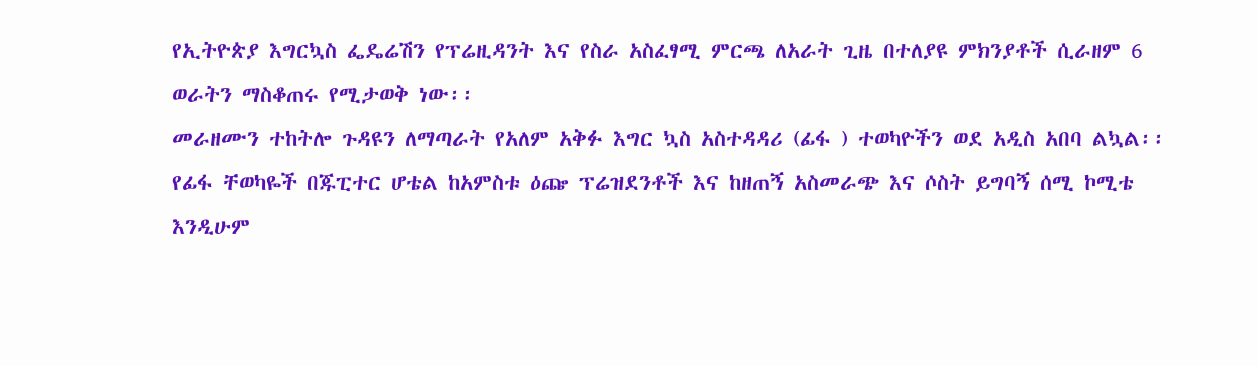የኢትዮጵያ እግርኳስ ፌዴሬሽን የፕሬዚዳንት እና የስራ አስፈፃሚ ምርጫ ለአራት ጊዜ በተለያዩ ምክንያቶች ሲራዘም 6 ወራትን ማስቆጠሩ የሚታወቅ ነው፡፡
መራዘሙን ተከትሎ ጉዳዩን ለማጣራት የአለም አቅፉ እግር ኳስ አስተዳዳሪ (ፊፋ ) ተወካዮችን ወደ አዲስ አበባ ልኳል፡፡
የፊፋ ቸወካዬች በጁፒተር ሆቴል ከአምስቱ ዕጬ ፕሬዝደንቶች እና ከዘጠኝ አስመራጭ እና ሶስት ይግባኝ ሰሚ ኮሚቴ እንዲሁም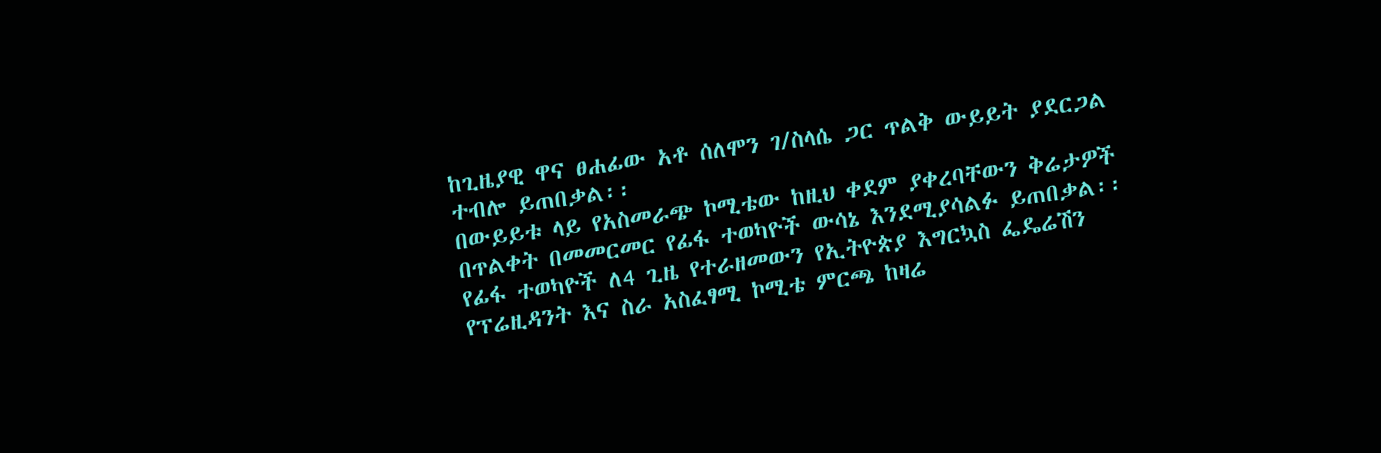ከጊዜያዊ ዋና ፀሐፊው አቶ ሰለሞን ገ/ስላሴ ጋር ጥልቅ ውይይት ያደርጋል ተብሎ ይጠበቃል፡፡
በውይይቱ ላይ የአስመራጭ ኮሚቴው ከዚህ ቀደም ያቀረባቸውን ቅሬታዎች በጥልቀት በመመርመር የፊፋ ተወካዮች ውሳኔ እንደሚያሳልፉ ይጠበቃል፡፡
የፊፋ ተወካዮች ለ4 ጊዜ የተራዘመውን የኢትዮጵያ እግርኳስ ፌዴሬሽን የፕሬዚዳንት እና ስራ አስፈፃሚ ኮሚቴ ምርጫ ከዛሬ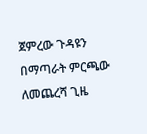ጀምረው ጉዳዩን በማጣራት ምርጫው ለመጨረሻ ጊዜ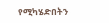የሚካሄድበትን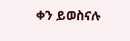ቀን ይወስናሉ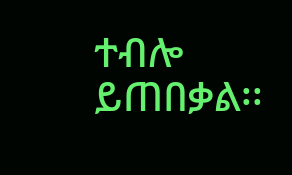ተብሎ ይጠበቃል፡፡